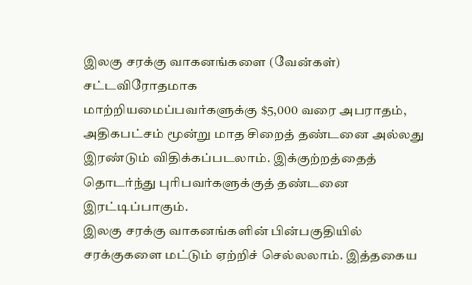இலகு சரக்கு வாகனங்களை (வேன்கள்) சட்டவிரோதமாக
மாற்றியமைப்பவர்களுக்கு $5,000 வரை அபராதம், அதிகபட்சம் மூன்று மாத சிறைத் தண்டனை அல்லது இரண்டும் விதிக்கப்படலாம். இக்குற்றத்தைத் தொடர்ந்து புரிபவர்களுக்குத் தண்டனை இரட்டிப்பாகும்.
இலகு சரக்கு வாகனங்களின் பின்பகுதியில் சரக்குகளை மட்டும் ஏற்றிச் செல்லலாம். இத்தகைய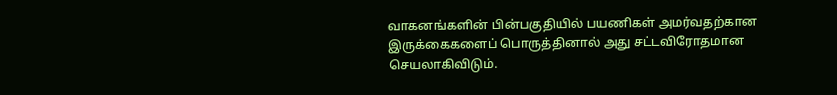வாகனங்களின் பின்பகுதியில் பயணிகள் அமர்வதற்கான இருக்கைகளைப் பொருத்தினால் அது சட்டவிரோதமான
செயலாகிவிடும்.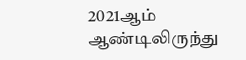2021ஆம் ஆண்டிலிருந்து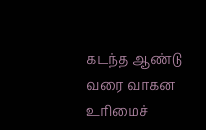கடந்த ஆண்டு வரை வாகன உரிமைச்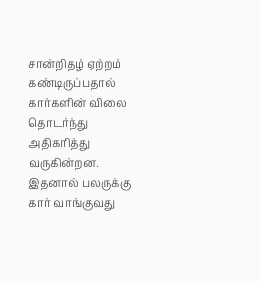சான்றிதழ் ஏற்றம் கண்டிருப்பதால் கார்களின் விலை தொடர்ந்து அதிகரித்து வருகின்றன.
இதனால் பலருக்கு கார் வாங்குவது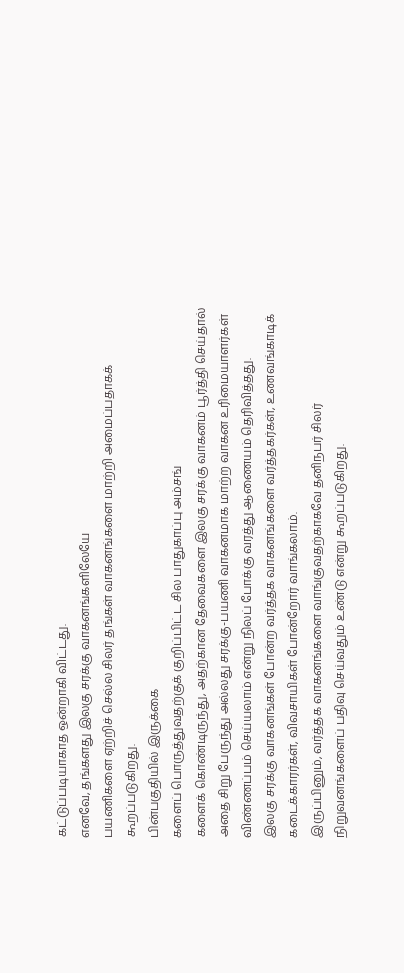கட்டுப்படியாகாத ஒன்றாகி விட்டது.
எனவே, தங்களது இலகு சரக்கு வாகனங்களிலேயே
பயணிகளை ஏற்றிச் செல்ல சிலர் தங்கள் வாகனங்களை மாற்றி அமைப்பதாகக் கூறப்படுகிறது.
பின்பகுதியில் இருக்கை
களைப் பொருத்துவதற்குக் குறிப்பிட்ட சில பாதுகாப்பு அம்சங்
களைக் கொண்டிருந்து, அதற்கான தேவைகளை இலகு சரக்கு வாகனம் பூர்த்தி செய்தால் அதை சிறு பேருந்து அல்லது சரக்கு-பயணி வாகனமாக மாற்ற வாகன உரிமையாளர்கள் விண்ணப்பம் செய்யலாம் என்று நிலப் போக்கு வரத்து ஆணையம் தெரிவித்தது.
இலகு சரக்கு வாகனங்கள் போன்ற வர்த்தக வாகனங்களை வர்த்தகர்கள், உணவங்காடிக் கடைக்காரர்கள், விவசாயிகள் போன்றோர் வாங்கலாம்.
இருப்பினும், வர்த்தக வாகனங்களை வாங்குவதற்காகவே தனிநபர் சிலர் நிறுவனங்களைப் பதிவு செய்வதும் உண்டு என்று கூறப்படுகிறது.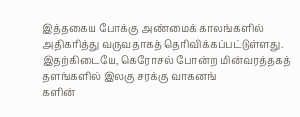இத்தகைய போக்கு அண்மைக் காலங்களில் அதிகரித்து வருவதாகத் தெரிவிக்கப்பட்டுள்ளது.
இதற்கிடையே, கெரோசல் போன்ற மின்வரத்தகத் தளங்களில் இலகு சரக்கு வாகனங்
களின்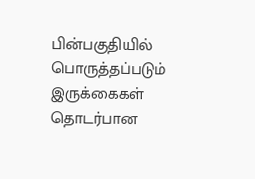பின்பகுதியில் பொருத்தப்படும் இருக்கைகள் தொடர்பான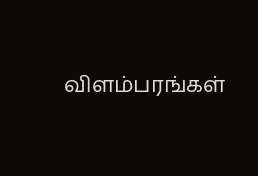விளம்பரங்கள்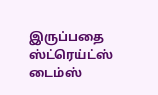இருப்பதை ஸ்ட்ரெய்ட்ஸ் டைம்ஸ்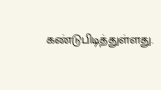கண்டுபிடித்துள்ளது.